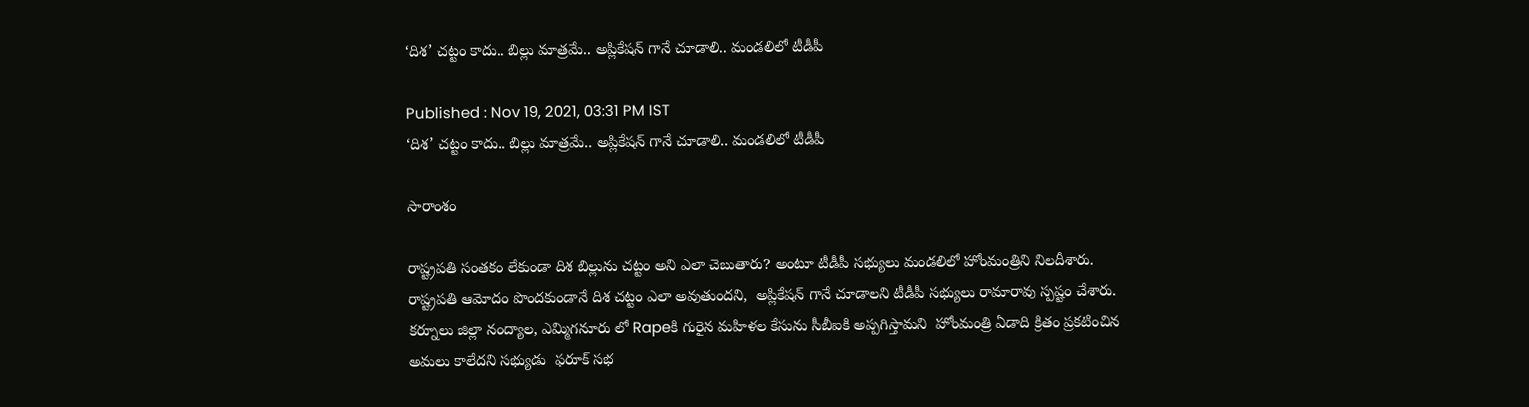‘దిశ’ చట్టం కాదు.. బిల్లు మాత్రమే.. అప్లికేషన్ గానే చూడాలి.. మండలిలో టీడీపీ

Published : Nov 19, 2021, 03:31 PM IST
‘దిశ’ చట్టం కాదు.. బిల్లు మాత్రమే.. అప్లికేషన్ గానే చూడాలి.. మండలిలో టీడీపీ

సారాంశం

రాష్ట్రపతి సంతకం లేకుండా దిశ బిల్లును చట్టం అని ఎలా చెబుతారు? అంటూ టీడీపీ సభ్యులు మండలిలో హోంమంత్రిని నిలదీశారు. రాష్ట్రపతి ఆమోదం పొందకుండానే దిశ చట్టం ఎలా అవుతుందని,  అప్లికేషన్ గానే చూడాలని టీడీపీ సభ్యులు రామారావు స్పష్టం చేశారు.  కర్నూలు జిల్లా నంద్యాల, ఎమ్మిగనూరు లో Rapeకి గురైన మహిళల కేసును సీబీఐకి అప్పగిస్తామని  హోంమంత్రి ఏడాది క్రితం ప్రకటించిన అమలు కాలేదని సభ్యుడు  ఫరూక్ సభ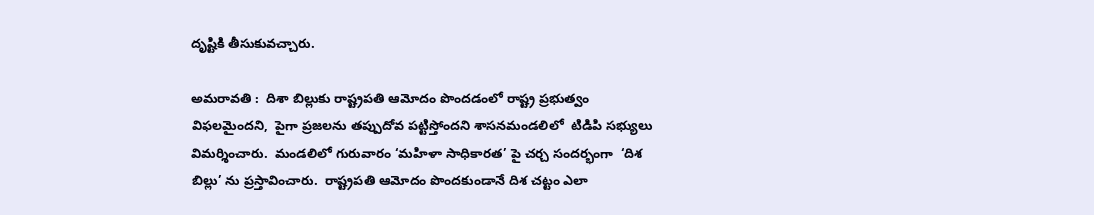దృష్టికి తీసుకువచ్చారు.

అమరావతి :  దిశా బిల్లుకు రాష్ట్రపతి ఆమోదం పొందడంలో రాష్ట్ర ప్రభుత్వం విఫలమైందని,  పైగా ప్రజలను తప్పుదోవ పట్టిస్తోందని శాసనమండలిలో  టిడిపి సభ్యులు విమర్శించారు.  మండలిలో గురువారం ‘మహిళా సాధికారత’ పై చర్చ సందర్భంగా  ‘దిశ బిల్లు’ ను ప్రస్తావించారు.  రాష్ట్రపతి ఆమోదం పొందకుండానే దిశ చట్టం ఎలా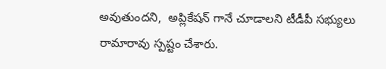అవుతుందని,  అప్లికేషన్ గానే చూడాలని టీడీపీ సభ్యులు రామారావు స్పష్టం చేశారు.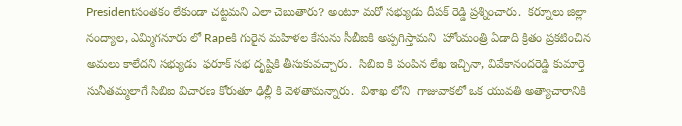Presidentసంతకం లేకుండా చట్టమని ఎలా చెబుతారు? అంటూ మరో సభ్యుడు దీపక్ రెడ్డి ప్రశ్నించారు.  కర్నూలు జిల్లా నంద్యాల, ఎమ్మిగనూరు లో Rapeకి గురైన మహిళల కేసును సీబీఐకి అప్పగిస్తామని  హోంమంత్రి ఏడాది క్రితం ప్రకటించిన అమలు కాలేదని సభ్యుడు  ఫరూక్ సభ దృష్టికి తీసుకువచ్చారు.  సిబిఐ కి పంపిన లేఖ ఇచ్చినా, వివేకానందరెడ్డి కుమార్తె సునీతమ్మలాగే సిబిఐ విచారణ కోరుతూ ఢిల్లీ కి వెళతామన్నారు.  విశాఖ లోని  గాజువాకలో ఒక యువతి అత్యాచారానికి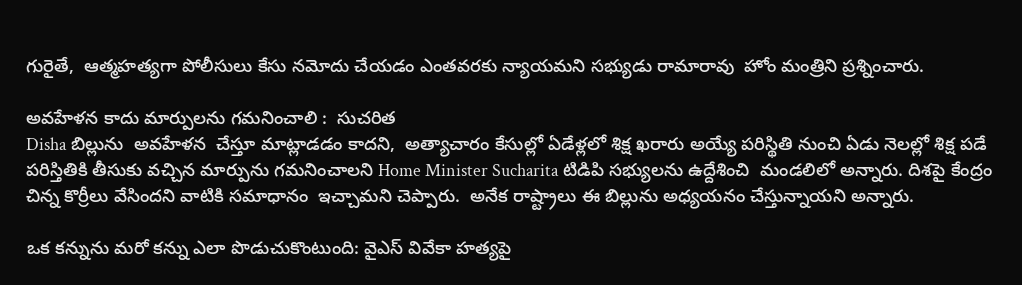గురైతే,  ఆత్మహత్యగా పోలీసులు కేసు నమోదు చేయడం ఎంతవరకు న్యాయమని సభ్యుడు రామారావు  హోం మంత్రిని ప్రశ్నించారు.

అవహేళన కాదు మార్పులను గమనించాలి :  సుచరిత
Disha బిల్లును  అవహేళన  చేస్తూ మాట్లాడడం కాదని,  అత్యాచారం కేసుల్లో ఏడేళ్లలో శిక్ష ఖరారు అయ్యే పరిస్థితి నుంచి ఏడు నెలల్లో శిక్ష పడే పరిస్తితికి తీసుకు వచ్చిన మార్పును గమనించాలని Home Minister Sucharita టిడిపి సభ్యులను ఉద్దేశించి  మండలిలో అన్నారు. దిశపై కేంద్రం  చిన్న కొర్రీలు వేసిందని వాటికి సమాధానం  ఇచ్చామని చెప్పారు.  అనేక రాష్ట్రాలు ఈ బిల్లును అధ్యయనం చేస్తున్నాయని అన్నారు.

ఒక కన్నును మరో కన్ను ఎలా పొడుచుకొంటుంది: వైఎస్ వివేకా హత్యపై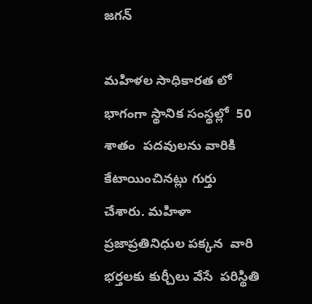జగన్

మహిళల సాధికారత లో భాగంగా స్థానిక సంస్థల్లో  50 శాతం  పదవులను వారికి కేటాయించినట్లు గుర్తు చేశారు. మహిళా ప్రజాప్రతినిధుల పక్కన  వారి భర్తలకు కుర్చీలు వేసే  పరిస్థితి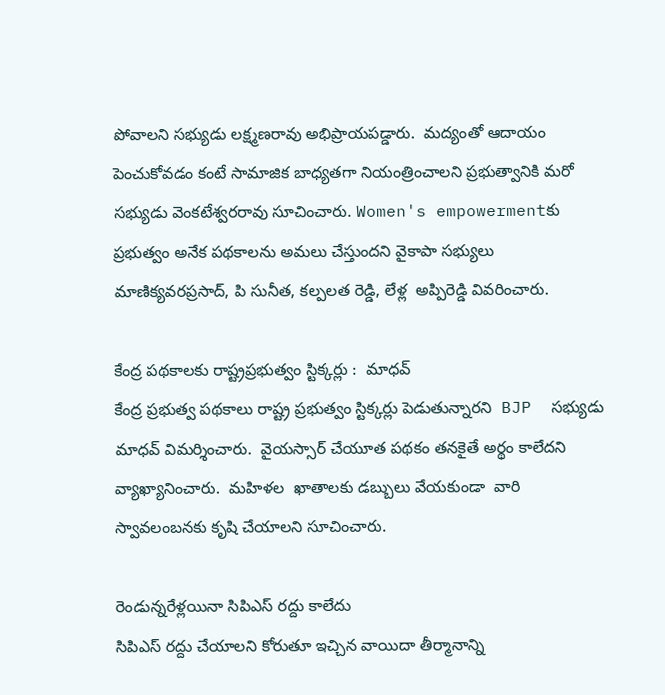పోవాలని సభ్యుడు లక్ష్మణరావు అభిప్రాయపడ్డారు.  మద్యంతో ఆదాయం  పెంచుకోవడం కంటే సామాజిక బాధ్యతగా నియంత్రించాలని ప్రభుత్వానికి మరో సభ్యుడు వెంకటేశ్వరరావు సూచించారు. Women's empowermentకు  ప్రభుత్వం అనేక పథకాలను అమలు చేస్తుందని వైకాపా సభ్యులు మాణిక్యవరప్రసాద్, పి సునీత, కల్పలత రెడ్డి, లేళ్ల  అప్పిరెడ్డి వివరించారు.

కేంద్ర పథకాలకు రాష్ట్రప్రభుత్వం స్టిక్కర్లు :  మాధవ్
కేంద్ర ప్రభుత్వ పథకాలు రాష్ట్ర ప్రభుత్వం స్టిక్కర్లు పెడుతున్నారని  BJP  సభ్యుడు మాధవ్ విమర్శించారు.  వైయస్సార్ చేయూత పథకం తనకైతే అర్థం కాలేదని వ్యాఖ్యానించారు.  మహిళల  ఖాతాలకు డబ్బులు వేయకుండా  వారి  స్వావలంబనకు కృషి చేయాలని సూచించారు.

రెండున్నరేళ్లయినా సిపిఎస్ రద్దు కాలేదు
సిపిఎస్ రద్దు చేయాలని కోరుతూ ఇచ్చిన వాయిదా తీర్మానాన్ని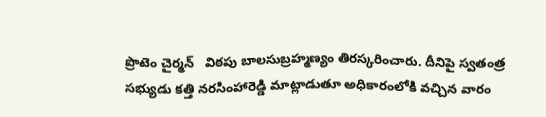ప్రొటెం చైర్మన్   విఠపు బాలసుబ్రహ్మణ్యం తిరస్కరించారు. దీనిపై స్వతంత్ర సభ్యుడు కత్తి నరసింహారెడ్డి మాట్లాడుతూ అధికారంలోకి వచ్చిన వారం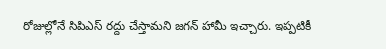రోజుల్లోనే సిపిఎస్ రద్దు చేస్తామని జగన్ హామీ ఇచ్చారు. ఇప్పటికీ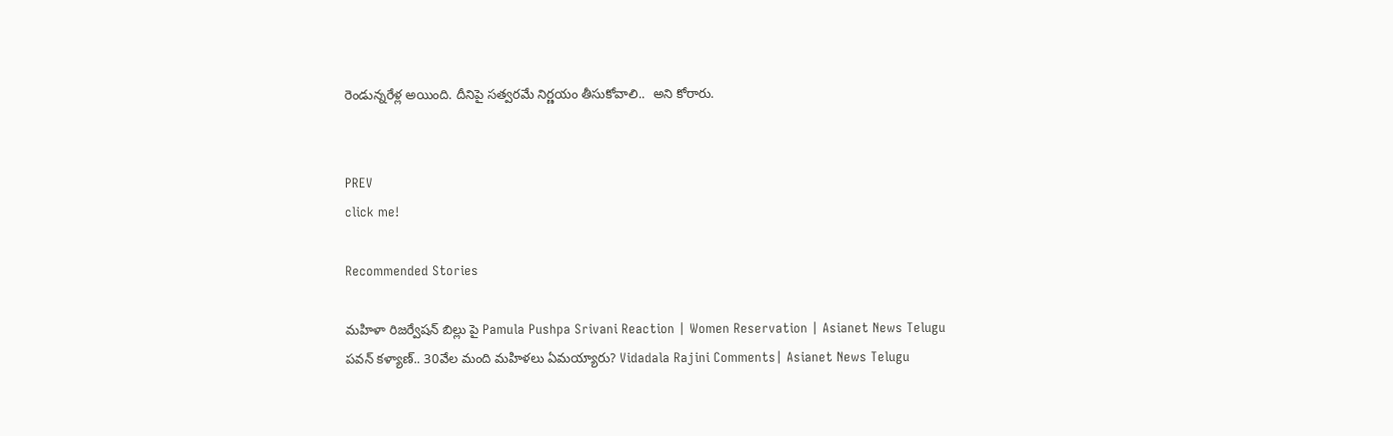రెండున్నరేళ్ల అయింది. దీనిపై సత్వరమే నిర్ణయం తీసుకోవాలి..  అని కోరారు.


PREV
click me!

Recommended Stories

మహిళా రిజర్వేషన్ బిల్లు పై Pamula Pushpa Srivani Reaction | Women Reservation | Asianet News Telugu
పవన్‌ కళ్యాణ్‌.. 30వేల మంది మహిళలు ఏమయ్యారు? Vidadala Rajini Comments| Asianet News Telugu